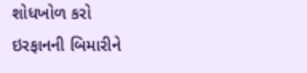શોધખોળ કરો
ઇરફાનની બિમારીને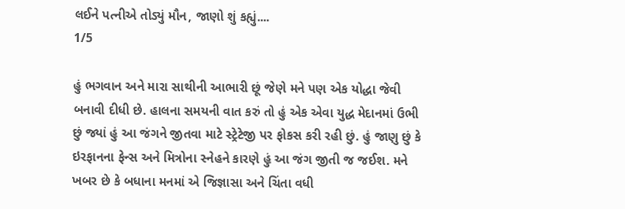લઈને પત્નીએ તોડ્યું મૌન, જાણો શું કહ્યું....
1/5

હું ભગવાન અને મારા સાથીની આભારી છૂં જેણે મને પણ એક યોદ્ધા જેવી બનાવી દીધી છે. હાલના સમયની વાત કરું તો હું એક એવા યુદ્ધ મેદાનમાં ઉભી છું જ્યાં હું આ જંગને જીતવા માટે સ્ટ્રેટેજી પર ફોકસ કરી રહી છું. હું જાણુ છું કે ઇરફાનના ફેન્સ અને મિત્રોના સ્નેહને કારણે હું આ જંગ જીતી જ જઈશ. મને ખબર છે કે બધાના મનમાં એ જિજ્ઞાસા અને ચિંતા વધી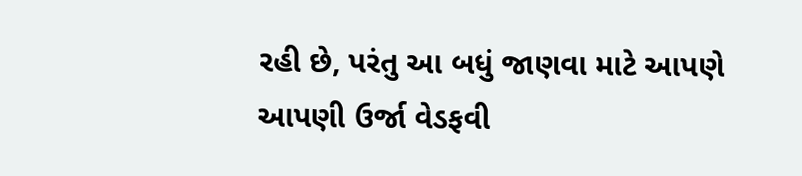રહી છે, પરંતુ આ બધું જાણવા માટે આપણે આપણી ઉર્જા વેડફવી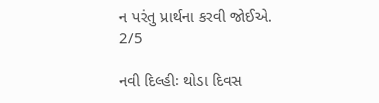ન પરંતુ પ્રાર્થના કરવી જોઈએ.
2/5

નવી દિલ્હીઃ થોડા દિવસ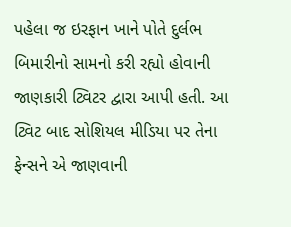પહેલા જ ઇરફાન ખાને પોતે દુર્લભ બિમારીનો સામનો કરી રહ્યો હોવાની જાણકારી ટ્વિટર દ્વારા આપી હતી. આ ટ્વિટ બાદ સોશિયલ મીડિયા પર તેના ફેન્સને એ જાણવાની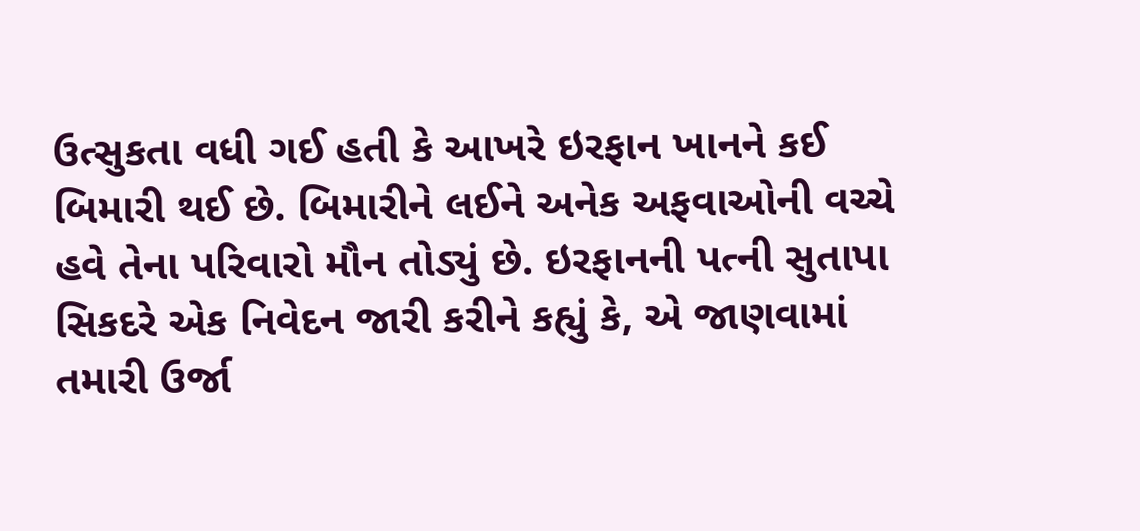ઉત્સુકતા વધી ગઈ હતી કે આખરે ઇરફાન ખાનને કઈ બિમારી થઈ છે. બિમારીને લઈને અનેક અફવાઓની વચ્ચે હવે તેના પરિવારો મૌન તોડ્યું છે. ઇરફાનની પત્ની સુતાપા સિકદરે એક નિવેદન જારી કરીને કહ્યું કે, એ જાણવામાં તમારી ઉર્જા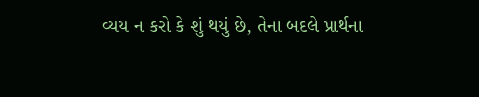વ્યય ન કરો કે શું થયું છે, તેના બદલે પ્રાર્થના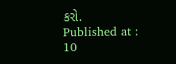કરો.
Published at : 10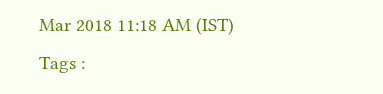Mar 2018 11:18 AM (IST)
Tags :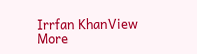Irrfan KhanView More